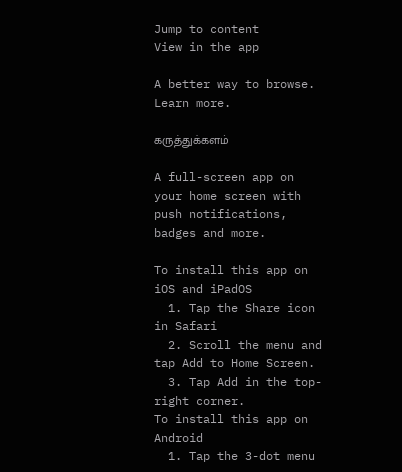Jump to content
View in the app

A better way to browse. Learn more.

கருத்துக்களம்

A full-screen app on your home screen with push notifications, badges and more.

To install this app on iOS and iPadOS
  1. Tap the Share icon in Safari
  2. Scroll the menu and tap Add to Home Screen.
  3. Tap Add in the top-right corner.
To install this app on Android
  1. Tap the 3-dot menu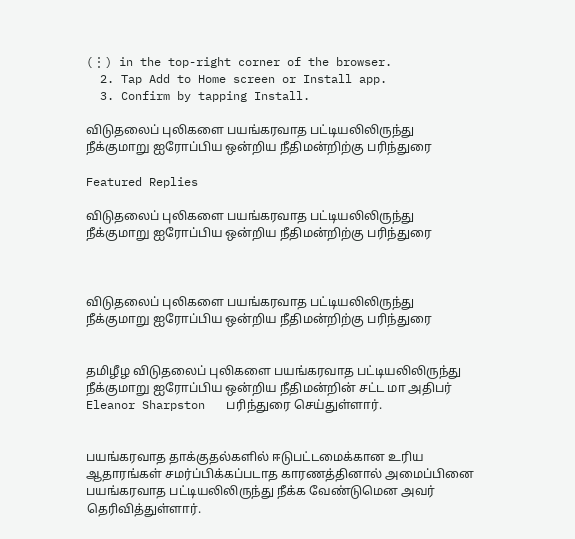(⋮) in the top-right corner of the browser.
  2. Tap Add to Home screen or Install app.
  3. Confirm by tapping Install.

விடுதலைப் புலிகளை பயங்கரவாத பட்டியலிலிருந்து நீக்குமாறு ஐரோப்பிய ஒன்றிய நீதிமன்றிற்கு பரிந்துரை

Featured Replies

விடுதலைப் புலிகளை பயங்கரவாத பட்டியலிலிருந்து நீக்குமாறு ஐரோப்பிய ஒன்றிய நீதிமன்றிற்கு பரிந்துரை



விடுதலைப் புலிகளை பயங்கரவாத பட்டியலிலிருந்து நீக்குமாறு ஐரோப்பிய ஒன்றிய நீதிமன்றிற்கு பரிந்துரை


தமிழீழ விடுதலைப் புலிகளை பயங்கரவாத பட்டியலிலிருந்து நீக்குமாறு ஐரோப்பிய ஒன்றிய நீதிமன்றின் சட்ட மா அதிபர் Eleanor Sharpston   பரிந்துரை செய்துள்ளார்.


பயங்கரவாத தாக்குதல்களில் ஈடுபட்டமைக்கான உரிய ஆதாரங்கள் சமர்ப்பிக்கப்படாத காரணத்தினால் அமைப்பினை பயங்கரவாத பட்டியலிலிருந்து நீக்க வேண்டுமென அவர் தெரிவித்துள்ளார்.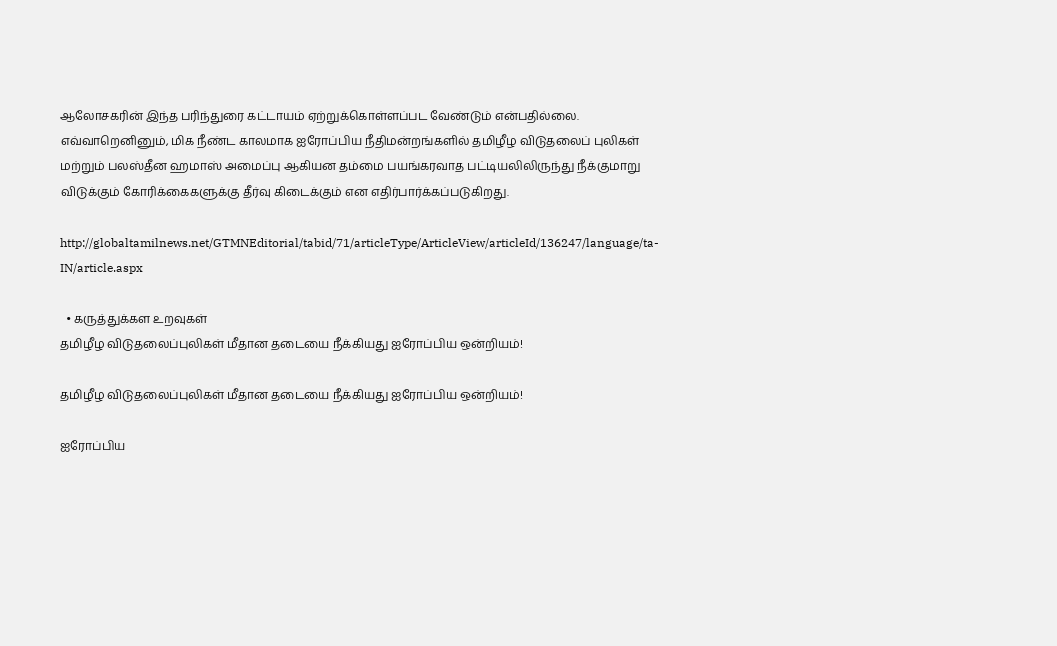ஆலோசகரின் இந்த பரிந்துரை கட்டாயம் ஏற்றுக்கொள்ளப்பட வேண்டும் என்பதில்லை.  எவ்வாறெனினும், மிக நீண்ட காலமாக ஐரோப்பிய நீதிமன்றங்களில் தமிழீழ விடுதலைப் புலிகள் மற்றும் பலஸ்தீன ஹமாஸ் அமைப்பு ஆகியன தம்மை பயங்கரவாத பட்டியலிலிருந்து நீக்குமாறு விடுக்கும் கோரிக்கைகளுக்கு தீர்வு கிடைக்கும் என எதிர்பார்க்கப்படுகிறது.

http://globaltamilnews.net/GTMNEditorial/tabid/71/articleType/ArticleView/articleId/136247/language/ta-IN/article.aspx

  • கருத்துக்கள உறவுகள்
தமிழீழ விடுதலைப்புலிகள் மீதான தடையை நீக்கியது ஐரோப்பிய ஒன்றியம்!

தமிழீழ விடுதலைப்புலிகள் மீதான தடையை நீக்கியது ஐரோப்பிய ஒன்றியம்!

ஐரோப்பிய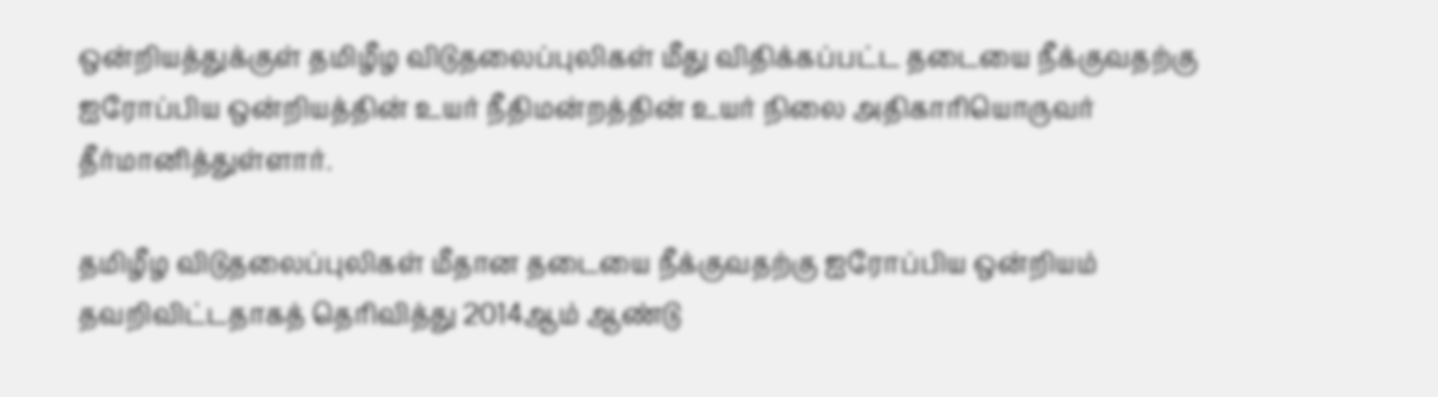ஒன்றியத்துக்குள் தமிழீழ விடுதலைப்புலிகள் மீது விதிக்கப்பட்ட தடையை நீக்குவதற்கு ஐரோப்பிய ஒன்றியத்தின் உயர் நீதிமன்றத்தின் உயர் நிலை அதிகாரியொருவர் தீர்மானித்துள்ளார்.

தமிழீழ விடுதலைப்புலிகள் மீதான தடையை நீக்குவதற்கு ஐரோப்பிய ஒன்றியம் தவறிவிட்டதாகத் தெரிவித்து 2014ஆம் ஆண்டு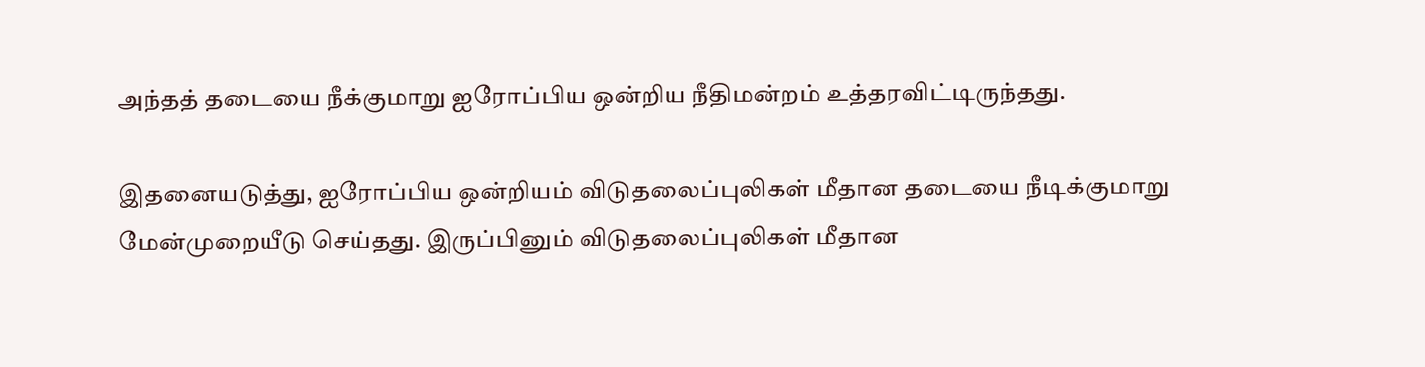அந்தத் தடையை நீக்குமாறு ஐரோப்பிய ஒன்றிய நீதிமன்றம் உத்தரவிட்டிருந்தது.

இதனையடுத்து, ஐரோப்பிய ஒன்றியம் விடுதலைப்புலிகள் மீதான தடையை நீடிக்குமாறு மேன்முறையீடு செய்தது. இருப்பினும் விடுதலைப்புலிகள் மீதான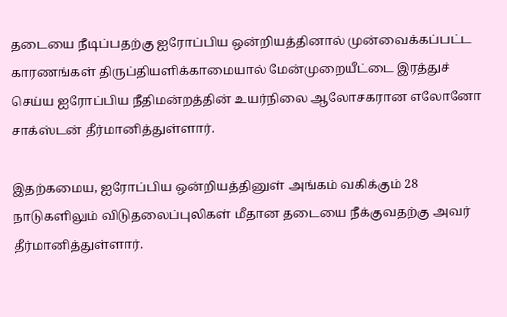தடையை நீடிப்பதற்கு ஐரோப்பிய ஒன்றியத்தினால் முன்வைக்கப்பட்ட காரணங்கள் திருப்தியளிக்காமையால் மேன்முறையீட்டை இரத்துச் செய்ய ஐரோப்பிய நீதிமன்றத்தின் உயர்நிலை ஆலோசகரான எலோனோ சாக்ஸ்டன் தீர்மானித்துள்ளார்.

இதற்கமைய, ஐரோப்பிய ஒன்றியத்தினுள் அங்கம் வகிக்கும் 28 நாடுகளிலும் விடுதலைப்புலிகள் மீதான தடையை நீக்குவதற்கு அவர் தீர்மானித்துள்ளார்.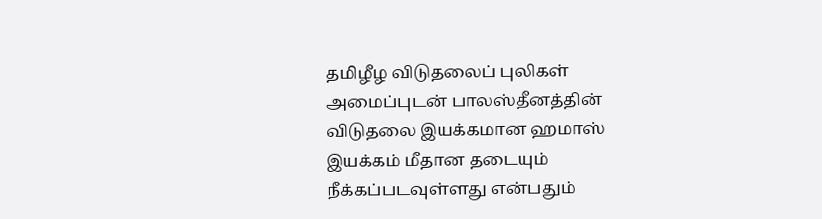தமிழீழ விடுதலைப் புலிகள் அமைப்புடன் பாலஸ்தீனத்தின் விடுதலை இயக்கமான ஹமாஸ் இயக்கம் மீதான தடையும் நீக்கப்படவுள்ளது என்பதும்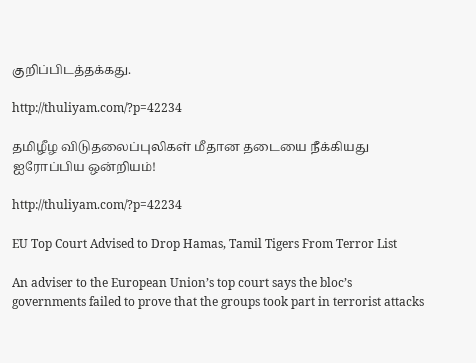குறிப்பிடத்தக்கது.

http://thuliyam.com/?p=42234

தமிழீழ விடுதலைப்புலிகள் மீதான தடையை நீக்கியது ஐரோப்பிய ஒன்றியம்!

http://thuliyam.com/?p=42234

EU Top Court Advised to Drop Hamas, Tamil Tigers From Terror List

An adviser to the European Union’s top court says the bloc’s governments failed to prove that the groups took part in terrorist attacks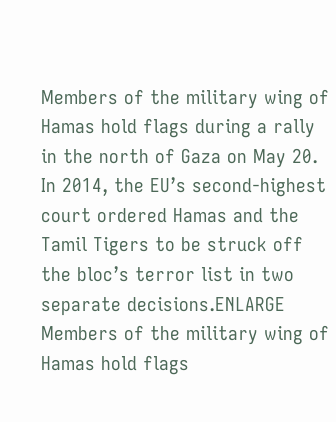Members of the military wing of Hamas hold flags during a rally in the north of Gaza on May 20. In 2014, the EU’s second-highest court ordered Hamas and the Tamil Tigers to be struck off the bloc’s terror list in two separate decisions.ENLARGE
Members of the military wing of Hamas hold flags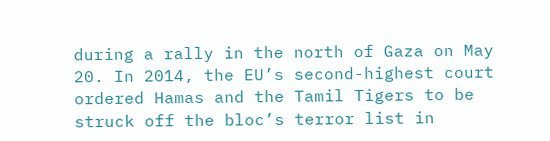during a rally in the north of Gaza on May 20. In 2014, the EU’s second-highest court ordered Hamas and the Tamil Tigers to be struck off the bloc’s terror list in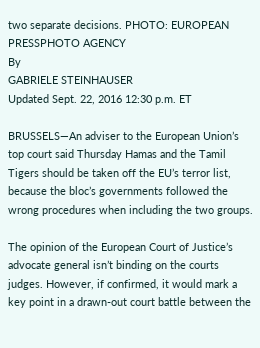two separate decisions. PHOTO: EUROPEAN PRESSPHOTO AGENCY
By
GABRIELE STEINHAUSER
Updated Sept. 22, 2016 12:30 p.m. ET

BRUSSELS—An adviser to the European Union’s top court said Thursday Hamas and the Tamil Tigers should be taken off the EU’s terror list, because the bloc’s governments followed the wrong procedures when including the two groups.

The opinion of the European Court of Justice’s advocate general isn’t binding on the courts judges. However, if confirmed, it would mark a key point in a drawn-out court battle between the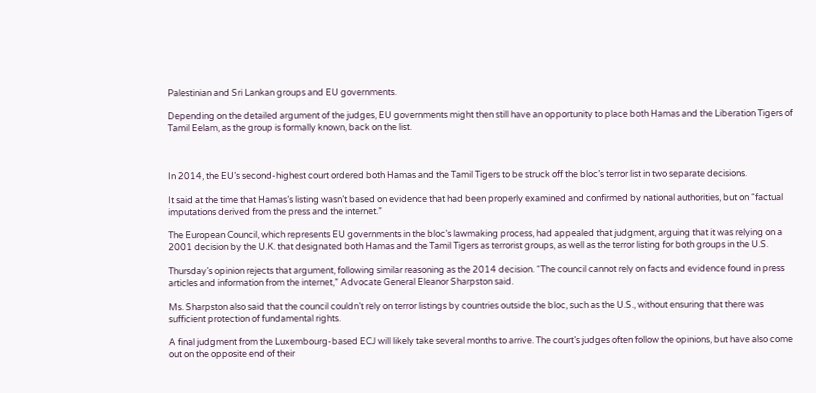Palestinian and Sri Lankan groups and EU governments.

Depending on the detailed argument of the judges, EU governments might then still have an opportunity to place both Hamas and the Liberation Tigers of Tamil Eelam, as the group is formally known, back on the list.



In 2014, the EU’s second-highest court ordered both Hamas and the Tamil Tigers to be struck off the bloc’s terror list in two separate decisions.

It said at the time that Hamas’s listing wasn’t based on evidence that had been properly examined and confirmed by national authorities, but on “factual imputations derived from the press and the internet.”

The European Council, which represents EU governments in the bloc’s lawmaking process, had appealed that judgment, arguing that it was relying on a 2001 decision by the U.K. that designated both Hamas and the Tamil Tigers as terrorist groups, as well as the terror listing for both groups in the U.S.

Thursday’s opinion rejects that argument, following similar reasoning as the 2014 decision. “The council cannot rely on facts and evidence found in press articles and information from the internet,” Advocate General Eleanor Sharpston said.

Ms. Sharpston also said that the council couldn’t rely on terror listings by countries outside the bloc, such as the U.S., without ensuring that there was sufficient protection of fundamental rights.

A final judgment from the Luxembourg-based ECJ will likely take several months to arrive. The court’s judges often follow the opinions, but have also come out on the opposite end of their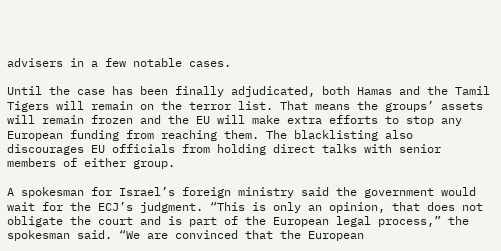advisers in a few notable cases.

Until the case has been finally adjudicated, both Hamas and the Tamil Tigers will remain on the terror list. That means the groups’ assets will remain frozen and the EU will make extra efforts to stop any European funding from reaching them. The blacklisting also discourages EU officials from holding direct talks with senior members of either group.

A spokesman for Israel’s foreign ministry said the government would wait for the ECJ’s judgment. “This is only an opinion, that does not obligate the court and is part of the European legal process,” the spokesman said. “We are convinced that the European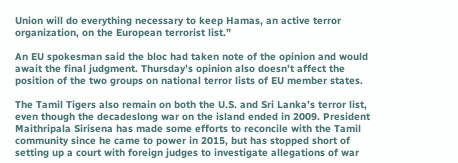Union will do everything necessary to keep Hamas, an active terror organization, on the European terrorist list.”

An EU spokesman said the bloc had taken note of the opinion and would await the final judgment. Thursday’s opinion also doesn’t affect the position of the two groups on national terror lists of EU member states.

The Tamil Tigers also remain on both the U.S. and Sri Lanka’s terror list, even though the decadeslong war on the island ended in 2009. President Maithripala Sirisena has made some efforts to reconcile with the Tamil community since he came to power in 2015, but has stopped short of setting up a court with foreign judges to investigate allegations of war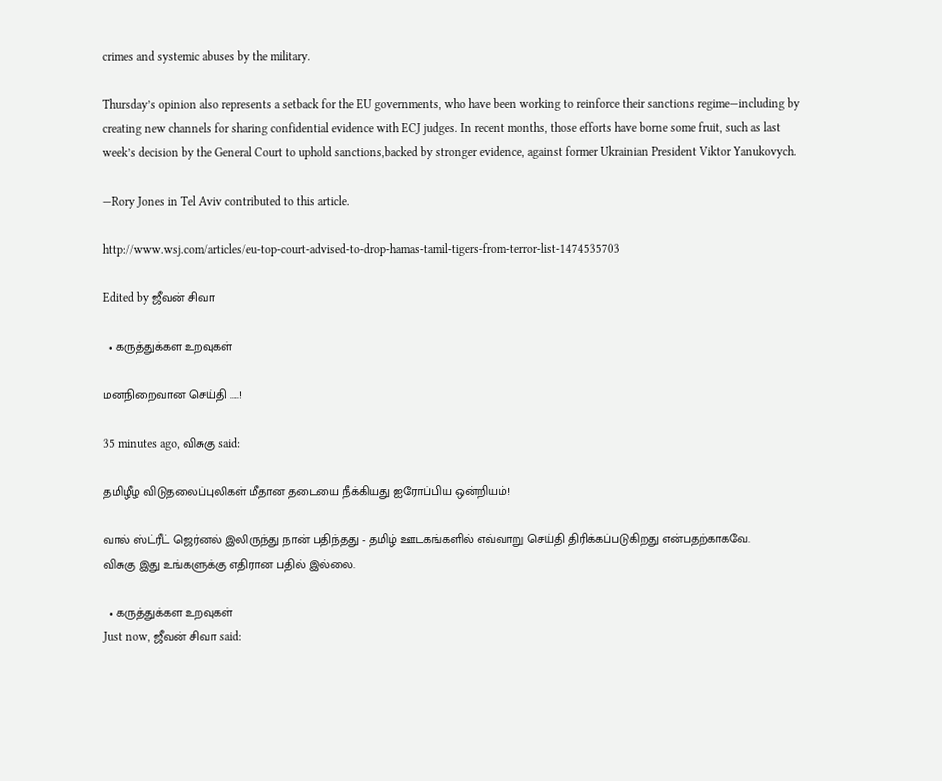crimes and systemic abuses by the military.

Thursday’s opinion also represents a setback for the EU governments, who have been working to reinforce their sanctions regime—including by creating new channels for sharing confidential evidence with ECJ judges. In recent months, those efforts have borne some fruit, such as last week’s decision by the General Court to uphold sanctions,backed by stronger evidence, against former Ukrainian President Viktor Yanukovych.

—Rory Jones in Tel Aviv contributed to this article.

http://www.wsj.com/articles/eu-top-court-advised-to-drop-hamas-tamil-tigers-from-terror-list-1474535703

Edited by ஜீவன் சிவா

  • கருத்துக்கள உறவுகள்

மனநிறைவான செய்தி .....!

35 minutes ago, விசுகு said:

தமிழீழ விடுதலைப்புலிகள் மீதான தடையை நீக்கியது ஐரோப்பிய ஒன்றியம்!

வால் ஸ்ட்ரீட் ஜெர்னல் இலிருந்து நான் பதிந்தது - தமிழ் ஊடகங்களில் எவ்வாறு செய்தி திரிக்கப்படுகிறது என்பதற்காகவே.
விசுகு இது உங்களுக்கு எதிரான பதில் இல்லை.

  • கருத்துக்கள உறவுகள்
Just now, ஜீவன் சிவா said: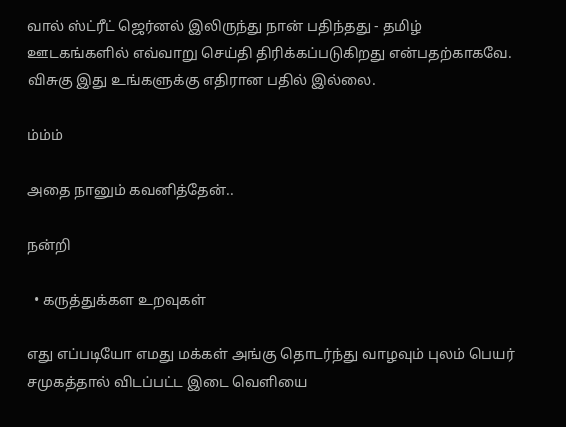வால் ஸ்ட்ரீட் ஜெர்னல் இலிருந்து நான் பதிந்தது - தமிழ் ஊடகங்களில் எவ்வாறு செய்தி திரிக்கப்படுகிறது என்பதற்காகவே.
விசுகு இது உங்களுக்கு எதிரான பதில் இல்லை.

ம்ம்ம்

அதை நானும் கவனித்தேன்..

நன்றி

  • கருத்துக்கள உறவுகள்

எது எப்படியோ எமது மக்கள் அங்கு தொடர்ந்து வாழவும் புலம் பெயர் சமுகத்தால் விடப்பட்ட இடை வெளியை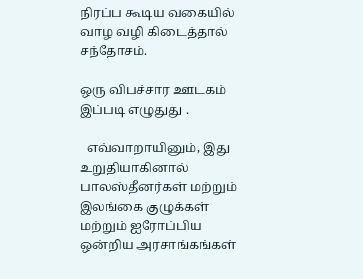நிரப்ப கூடிய வகையில் வாழ வழி கிடைத்தால் சந்தோசம்.

ஒரு விபச்சார ஊடகம் இப்படி எழுதுது .

  எவ்வாறாயினும், இது உறுதியாகினால் பாலஸ்தீனர்கள் மற்றும் இலங்கை குழுக்கள் மற்றும் ஐரோப்பிய ஒன்றிய அரசாங்கங்கள்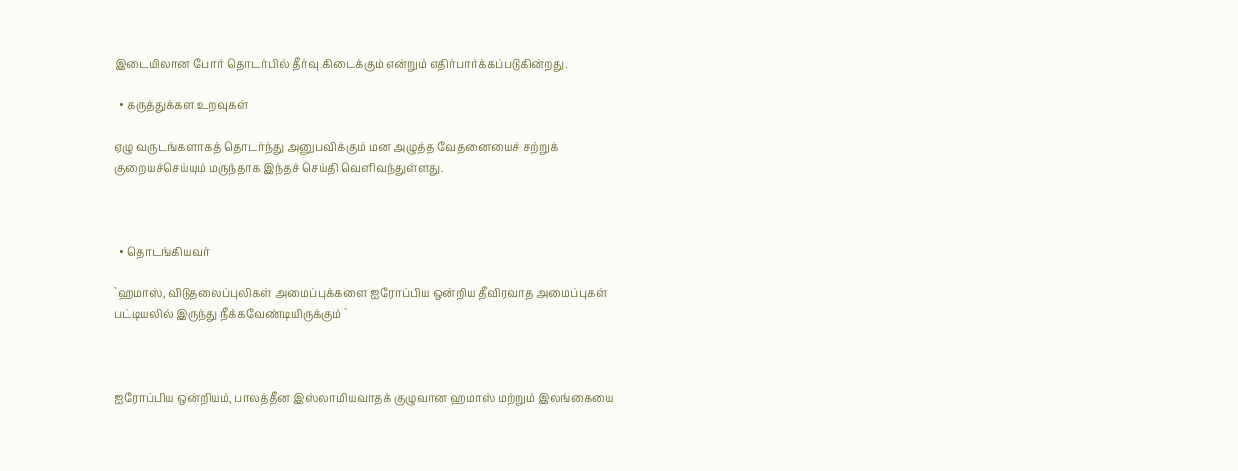இடையிலான போர் தொடர்பில் தீர்வு கிடைக்கும் என்றும் எதிர்பார்க்கப்படுகின்றது.

  • கருத்துக்கள உறவுகள்

ஏழு வருடங்களாகத் தொடர்ந்து அனுபவிக்கும் மன அழுத்த வேதனையைச் சற்றுக் குறையச்செய்யும் மருந்தாக இந்தச் செய்தி வெளிவந்துள்ளது.



  • தொடங்கியவர்

`ஹமாஸ், விடுதலைப்புலிகள் அமைப்புக்களை ஐரோப்பிய ஒன்றிய தீவிரவாத அமைப்புகள் பட்டியலில் இருந்து நீக்கவேண்டியிருக்கும் `



ஐரோப்பிய ஒன்றியம், பாலத்தீன இஸ்லாமியவாதக் குழுவான ஹமாஸ் மற்றும் இலங்கையை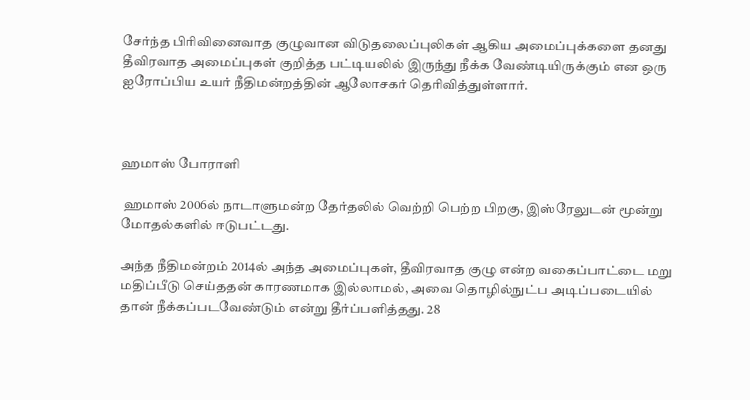சேர்ந்த பிரிவினைவாத குழுவான விடுதலைப்புலிகள் ஆகிய அமைப்புக்களை தனது தீவிரவாத அமைப்புகள் குறித்த பட்டியலில் இருந்து நீக்க வேண்டியிருக்கும் என ஒரு ஐரோப்பிய உயர் நீதிமன்றத்தின் ஆலோசகர் தெரிவித்துள்ளார்.



ஹமாஸ் போராளி

 ஹமாஸ் 2006ல் நாடாளுமன்ற தேர்தலில் வெற்றி பெற்ற பிறகு, இஸ்ரேலுடன் மூன்று மோதல்களில் ஈடுபட்டது.

அந்த நீதிமன்றம் 2014ல் அந்த அமைப்புகள், தீவிரவாத குழு என்ற வகைப்பாட்டை மறு மதிப்பீடு செய்ததன் காரணமாக இல்லாமல், அவை தொழில்நுட்ப அடிப்படையில் தான் நீக்கப்படவேண்டும் என்று தீர்ப்பளித்தது. 28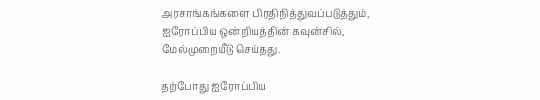அரசாங்கங்களை பிரதிநித்துவப்படுத்தும், ஐரோப்பிய ஒன்றியத்தின் கவுன்சில், மேல்முறையீடு செய்தது.

தற்போது ஐரோப்பிய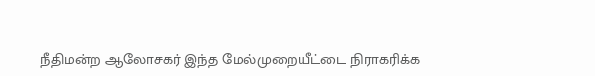நீதிமன்ற ஆலோசகர் இந்த மேல்முறையீட்டை நிராகரிக்க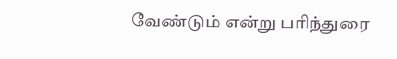வேண்டும் என்று பரிந்துரை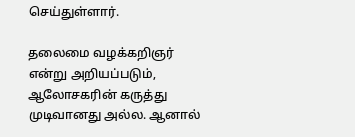செய்துள்ளார்.

தலைமை வழக்கறிஞர் என்று அறியப்படும், ஆலோசகரின் கருத்து முடிவானது அல்ல. ஆனால்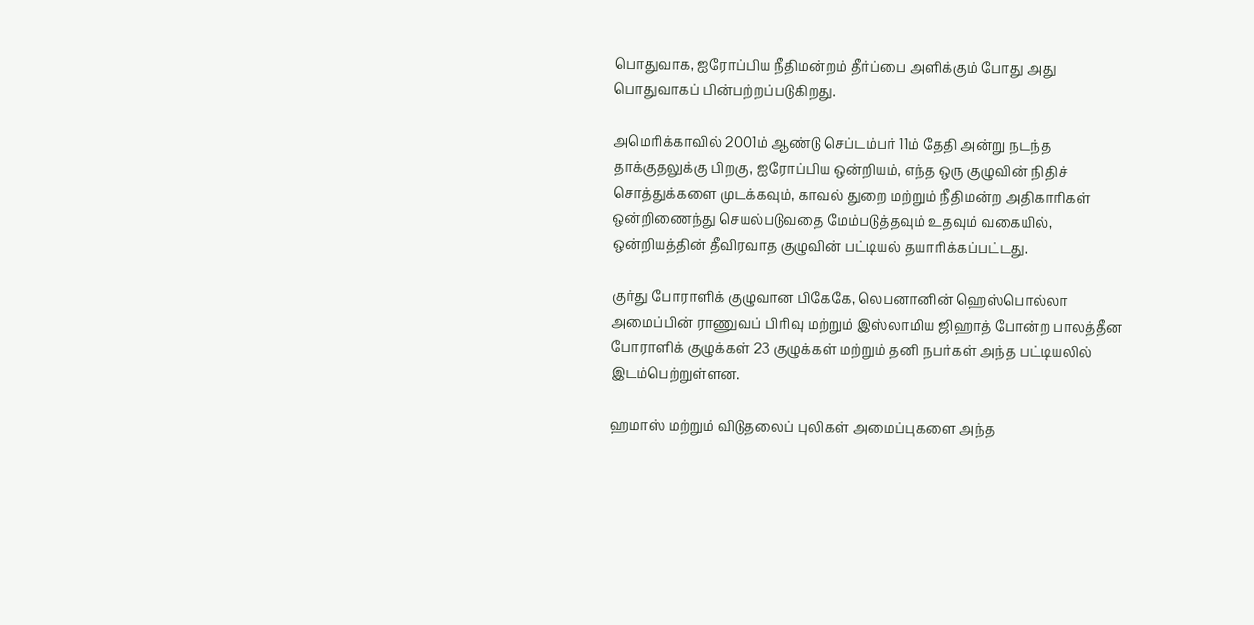பொதுவாக, ஐரோப்பிய நீதிமன்றம் தீர்ப்பை அளிக்கும் போது அது பொதுவாகப் பின்பற்றப்படுகிறது.

அமெரிக்காவில் 2001ம் ஆண்டு செப்டம்பர் 11ம் தேதி அன்று நடந்த தாக்குதலுக்கு பிறகு, ஐரோப்பிய ஒன்றியம், எந்த ஒரு குழுவின் நிதிச் சொத்துக்களை முடக்கவும், காவல் துறை மற்றும் நீதிமன்ற அதிகாரிகள் ஒன்றிணைந்து செயல்படுவதை மேம்படுத்தவும் உதவும் வகையில், ஒன்றியத்தின் தீவிரவாத குழுவின் பட்டியல் தயாரிக்கப்பட்டது.

குர்து போராளிக் குழுவான பிகேகே, லெபனானின் ஹெஸ்பொல்லா அமைப்பின் ராணுவப் பிரிவு மற்றும் இஸ்லாமிய ஜிஹாத் போன்ற பாலத்தீன போராளிக் குழுக்கள் 23 குழுக்கள் மற்றும் தனி நபர்கள் அந்த பட்டியலில் இடம்பெற்றுள்ளன.

ஹமாஸ் மற்றும் விடுதலைப் புலிகள் அமைப்புகளை அந்த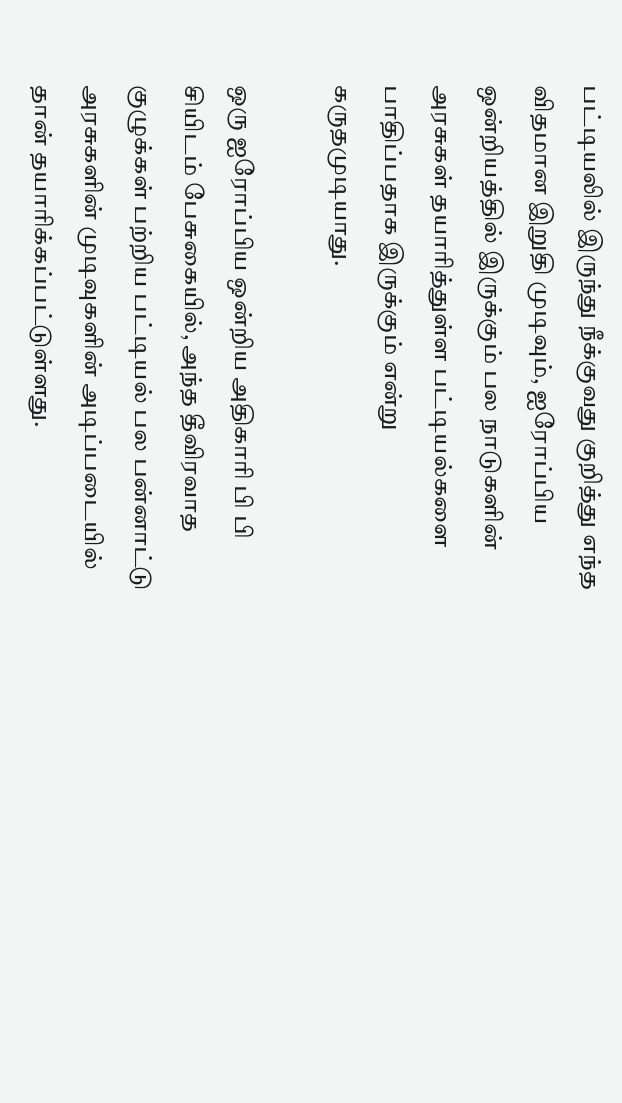பட்டியலில் இருந்து நீக்குவது குறித்து எந்த விதமான இறுதி முடிவும், ஐரோப்பிய ஒன்றியத்தில் இருக்கும் பல நாடுகளின் அரசுகள் தயாரித்துள்ள பட்டியல்களை பாதிப்பதாக இருக்கும் என்று கருதமுடியாது.

ஒரு ஐரோப்பிய ஒன்றிய அதிகாரி பி பி சியிடம் பேசுகையில், அந்த தீவிரவாத குழுக்கள் பற்றிய பட்டியல் பல பன்னாட்டு அரசுகளின் முடிவுகளின் அடிப்படையில் தான் தயாரிக்கப்பட்டுள்ளது.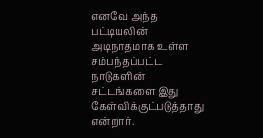எனவே அந்த பட்டியலின் அடிநாதமாக உள்ள சம்பந்தப்பட்ட நாடுகளின் சட்டங்களை இது கேள்விக்குட்படுத்தாது என்றார்.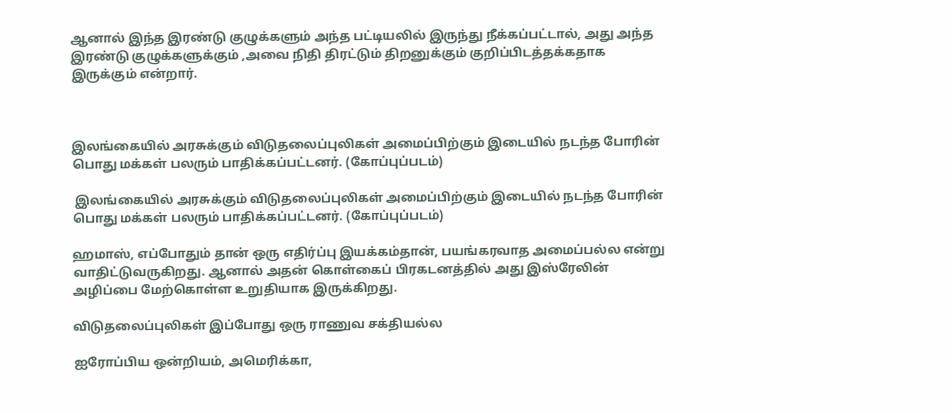ஆனால் இந்த இரண்டு குழுக்களும் அந்த பட்டியலில் இருந்து நீக்கப்பட்டால், அது அந்த இரண்டு குழுக்களுக்கும் ,அவை நிதி திரட்டும் திறனுக்கும் குறிப்பிடத்தக்கதாக இருக்கும் என்றார்.



இலங்கையில் அரசுக்கும் விடுதலைப்புலிகள் அமைப்பிற்கும் இடையில் நடந்த போரின் பொது மக்கள் பலரும் பாதிக்கப்பட்டனர். (கோப்புப்படம்)

 இலங்கையில் அரசுக்கும் விடுதலைப்புலிகள் அமைப்பிற்கும் இடையில் நடந்த போரின் பொது மக்கள் பலரும் பாதிக்கப்பட்டனர். (கோப்புப்படம்)

ஹமாஸ், எப்போதும் தான் ஒரு எதிர்ப்பு இயக்கம்தான், பயங்கரவாத அமைப்பல்ல என்று வாதிட்டுவருகிறது. ஆனால் அதன் கொள்கைப் பிரகடனத்தில் அது இஸ்ரேலின் அழிப்பை மேற்கொள்ள உறுதியாக இருக்கிறது.

விடுதலைப்புலிகள் இப்போது ஒரு ராணுவ சக்தியல்ல

ஐரோப்பிய ஒன்றியம், அமெரிக்கா,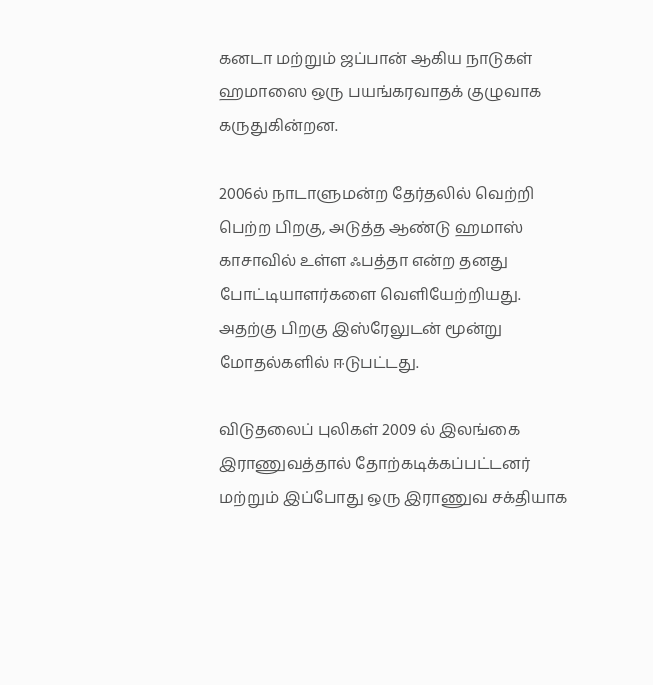கனடா மற்றும் ஜப்பான் ஆகிய நாடுகள் ஹமாஸை ஒரு பயங்கரவாதக் குழுவாக கருதுகின்றன.

2006ல் நாடாளுமன்ற தேர்தலில் வெற்றி பெற்ற பிறகு, அடுத்த ஆண்டு ஹமாஸ் காசாவில் உள்ள ஃபத்தா என்ற தனது போட்டியாளர்களை வெளியேற்றியது. அதற்கு பிறகு இஸ்ரேலுடன் மூன்று மோதல்களில் ஈடுபட்டது.

விடுதலைப் புலிகள் 2009 ல் இலங்கை இராணுவத்தால் தோற்கடிக்கப்பட்டனர் மற்றும் இப்போது ஒரு இராணுவ சக்தியாக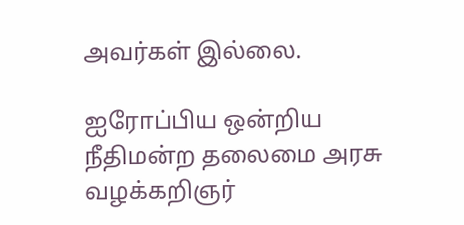அவர்கள் இல்லை.

ஐரோப்பிய ஒன்றிய நீதிமன்ற தலைமை அரசு வழக்கறிஞர்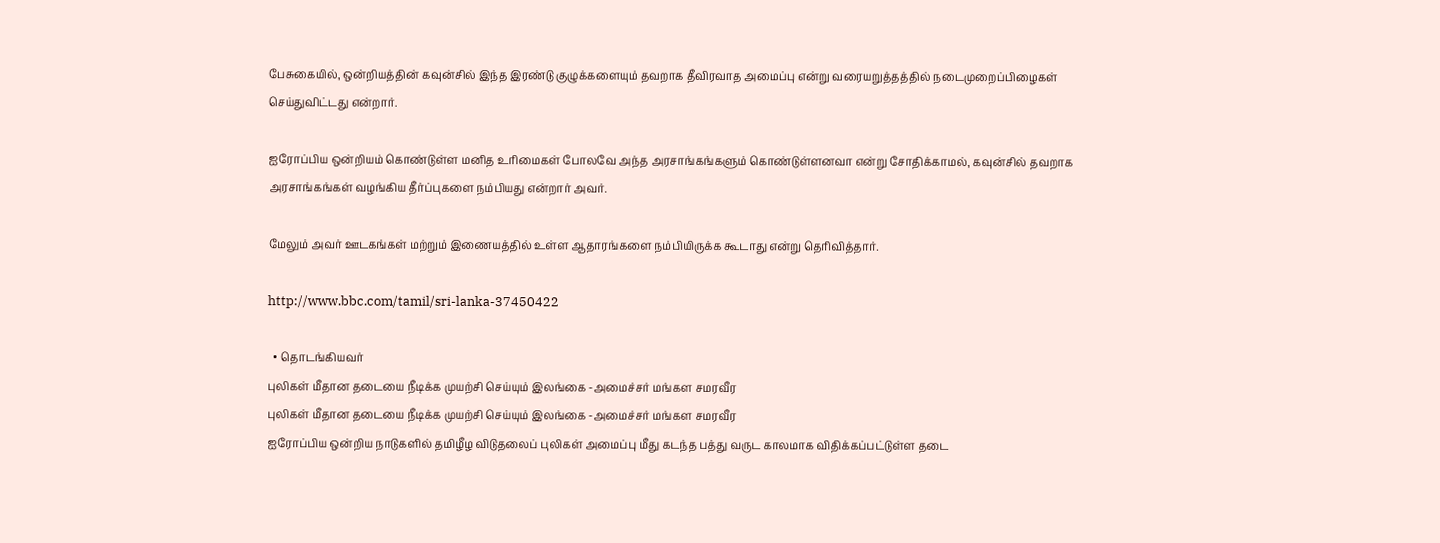பேசுகையில், ஒன்றியத்தின் கவுன்சில் இந்த இரண்டு குழுக்களையும் தவறாக தீவிரவாத அமைப்பு என்று வரையறுத்தத்தில் நடைமுறைப்பிழைகள் செய்துவிட்டது என்றார்.

ஐரோப்பிய ஒன்றியம் கொண்டுள்ள மனித உரிமைகள் போலவே அந்த அரசாங்கங்களும் கொண்டுள்ளனவா என்று சோதிக்காமல், கவுன்சில் தவறாக அரசாங்கங்கள் வழங்கிய தீர்ப்புகளை நம்பியது என்றார் அவர்.

மேலும் அவர் ஊடகங்கள் மற்றும் இணையத்தில் உள்ள ஆதாரங்களை நம்பியிருக்க கூடாது என்று தெரிவித்தார்.

http://www.bbc.com/tamil/sri-lanka-37450422

  • தொடங்கியவர்
புலிகள் மீதான தடையை நீடிக்க முயற்சி செய்யும் இலங்கை -அமைச்சர் மங்கள சமரவீர
புலிகள் மீதான தடையை நீடிக்க முயற்சி செய்யும் இலங்கை -அமைச்சர் மங்கள சமரவீர
ஐரோப்பிய ஒன்றிய நாடுகளில் தமிழீழ விடுதலைப் புலிகள் அமைப்பு மீது கடந்த பத்து வருட காலமாக விதிக்கப்பட்டுள்ள தடை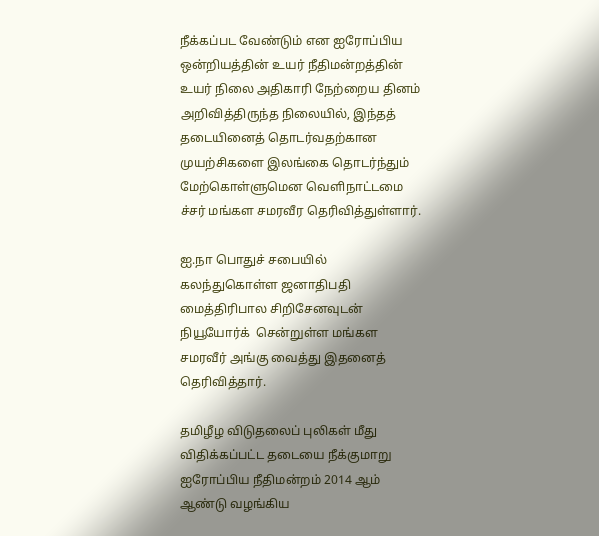நீக்கப்பட வேண்டும் என ஐரோப்பிய ஒன்றியத்தின் உயர் நீதிமன்றத்தின் உயர் நிலை அதிகாரி நேற்றைய தினம் அறிவித்திருந்த நிலையில், இந்தத் தடையினைத் தொடர்வதற்கான  முயற்சிகளை இலங்கை தொடர்ந்தும் மேற்கொள்ளுமென வெளிநாட்டமை ச்சர் மங்கள சமரவீர தெரிவித்துள்ளார்.

ஐ.நா பொதுச் சபையில் கலந்துகொள்ள ஜனாதிபதி மைத்திரிபால சிறிசேனவுடன் நியூயோர்க்  சென்றுள்ள மங்கள சமரவீர் அங்கு வைத்து இதனைத்  தெரிவித்தார்.

தமிழீழ விடுதலைப் புலிகள் மீது விதிக்கப்பட்ட தடையை நீக்குமாறு ஐரோப்பிய நீதிமன்றம் 2014 ஆம் ஆண்டு வழங்கிய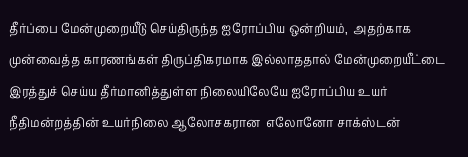தீர்ப்பை மேன்முறையீடு செய்திருந்த ஐரோப்பிய ஒன்றியம்,  அதற்காக  முன்வைத்த காரணங்கள் திருப்திகரமாக இல்லாததால் மேன்முறையீட்டை இரத்துச் செய்ய தீர்மானித்துள்ள நிலையிலேயே ஐரோப்பிய உயர் நீதிமன்றத்தின் உயர்நிலை ஆலோசகரான  எலோனோ சாக்ஸ்டன்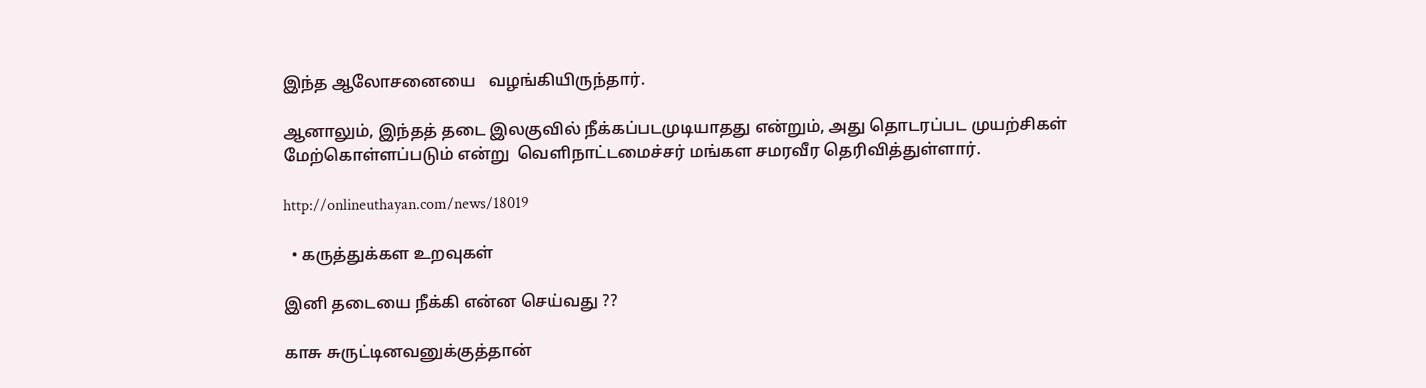இந்த ஆலோசனையை   வழங்கியிருந்தார்.

ஆனாலும், இந்தத் தடை இலகுவில் நீக்கப்படமுடியாதது என்றும், அது தொடரப்பட முயற்சிகள் மேற்கொள்ளப்படும் என்று  வெளிநாட்டமைச்சர் மங்கள சமரவீர தெரிவித்துள்ளார்.

http://onlineuthayan.com/news/18019

  • கருத்துக்கள உறவுகள்

இனி தடையை நீக்கி என்ன செய்வது ??

காசு சுருட்டினவனுக்குத்தான்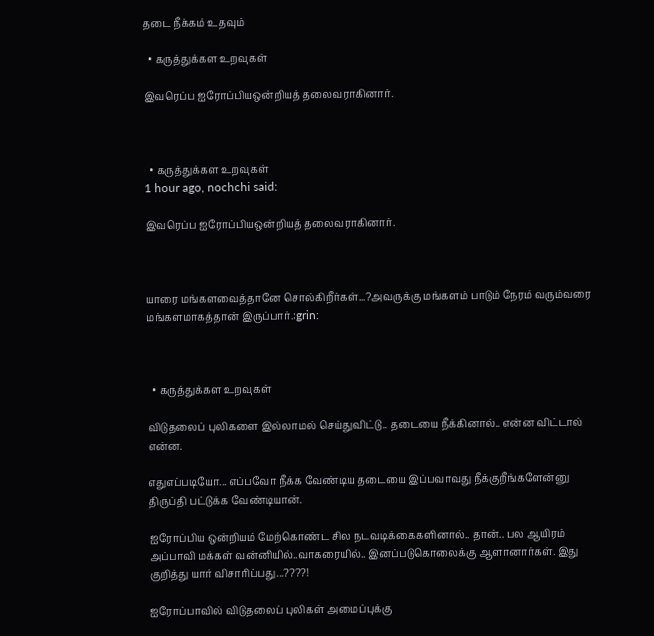தடை நீக்கம் உதவும்

  • கருத்துக்கள உறவுகள்

இவரெப்ப ஐரோப்பியஒன்றியத் தலைவராகினார்.



  • கருத்துக்கள உறவுகள்
1 hour ago, nochchi said:

இவரெப்ப ஐரோப்பியஒன்றியத் தலைவராகினார்.



யாரை மங்களவைத்தானே சொல்கிறீர்கள்...?அவருக்கு மங்களம் பாடும் நேரம் வரும்வரை மங்களமாகத்தான் இருப்பார்.:grin:



  • கருத்துக்கள உறவுகள்

விடுதலைப் புலிகளை இல்லாமல் செய்துவிட்டு.. தடையை நீக்கினால்.. என்ன விட்டால் என்ன.

எதுஎப்படியோ... எப்பவோ நீக்க வேண்டிய தடையை இப்பவாவது நீக்குறீங்களேன்னு திருப்தி பட்டுக்க வேண்டியான்.

ஐரோப்பிய ஒன்றியம் மேற்கொண்ட சில நடவடிக்கைகளினால்.. தான்.. பல ஆயிரம் அப்பாவி மக்கள் வன்னியில்..வாகரையில்.. இனப்படுகொலைக்கு ஆளானார்கள். இது குறித்து யார் விசாரிப்பது...????!

ஐரோப்பாவில் விடுதலைப் புலிகள் அமைப்புக்கு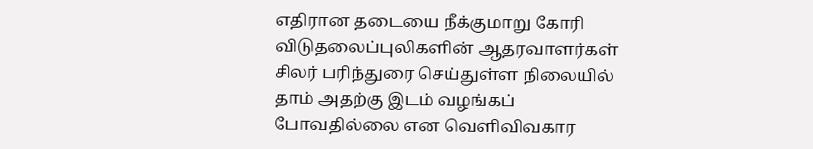எதிரான தடையை நீக்குமாறு கோரி விடுதலைப்புலிகளின் ஆதரவாளர்கள் சிலர் பரிந்துரை செய்துள்ள நிலையில் தாம் அதற்கு இடம் வழங்கப் போவதில்லை என வெளிவிவகார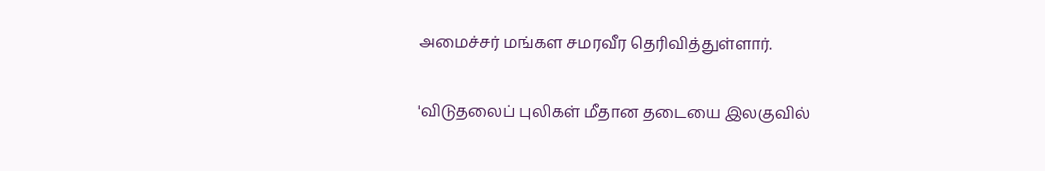அமைச்சர் மங்கள சமரவீர தெரிவித்துள்ளார்.

'விடுதலைப் புலிகள் மீதான தடையை இலகுவில்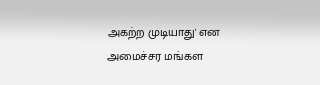அகற்ற முடியாது' என அமைச்சர மங்கள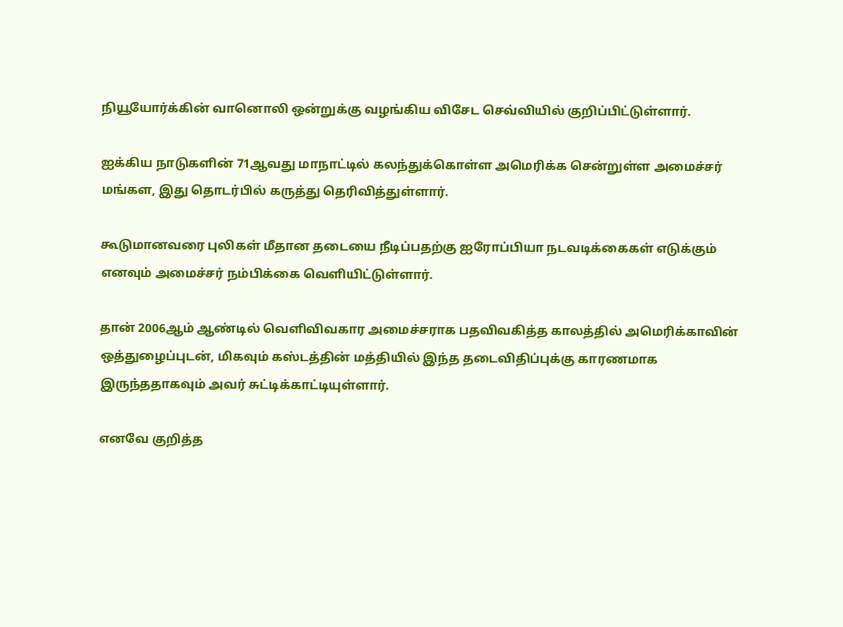நியூயோர்க்கின் வானொலி ஒன்றுக்கு வழங்கிய விசேட செவ்வியில் குறிப்பிட்டுள்ளார்.

ஐக்கிய நாடுகளின் 71ஆவது மாநாட்டில் கலந்துக்கொள்ள அமெரிக்க சென்றுள்ள அமைச்சர் மங்கள, இது தொடர்பில் கருத்து தெரிவித்துள்ளார்.

கூடுமானவரை புலிகள் மீதான தடையை நீடிப்பதற்கு ஐரோப்பியா நடவடிக்கைகள் எடுக்கும் எனவும் அமைச்சர் நம்பிக்கை வெளியிட்டுள்ளார்.

தான் 2006ஆம் ஆண்டில் வெளிவிவகார அமைச்சராக பதவிவகித்த காலத்தில் அமெரிக்காவின் ஒத்துழைப்புடன், மிகவும் கஸ்டத்தின் மத்தியில் இந்த தடைவிதிப்புக்கு காரணமாக இருந்ததாகவும் அவர் சுட்டிக்காட்டியுள்ளார்.

எனவே குறித்த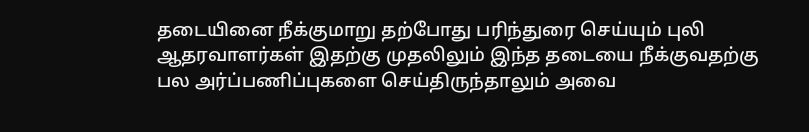தடையினை நீக்குமாறு தற்போது பரிந்துரை செய்யும் புலி ஆதரவாளர்கள் இதற்கு முதலிலும் இந்த தடையை நீக்குவதற்கு பல அர்ப்பணிப்புகளை செய்திருந்தாலும் அவை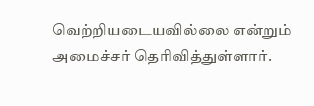வெற்றியடையவில்லை என்றும் அமைச்சர் தெரிவித்துள்ளார்.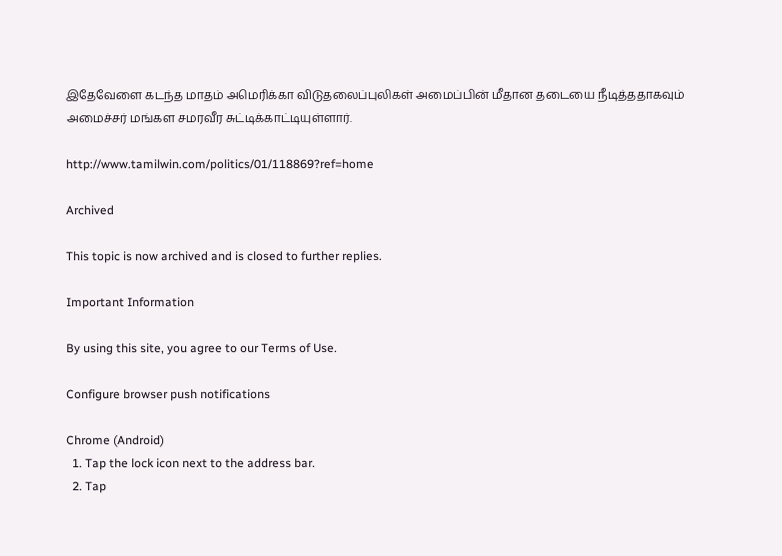இதேவேளை கடந்த மாதம் அமெரிக்கா விடுதலைப்புலிகள் அமைப்பின் மீதான தடையை நீடித்ததாகவும் அமைச்சர் மங்கள சமரவீர சுட்டிக்காட்டியுள்ளார்.

http://www.tamilwin.com/politics/01/118869?ref=home

Archived

This topic is now archived and is closed to further replies.

Important Information

By using this site, you agree to our Terms of Use.

Configure browser push notifications

Chrome (Android)
  1. Tap the lock icon next to the address bar.
  2. Tap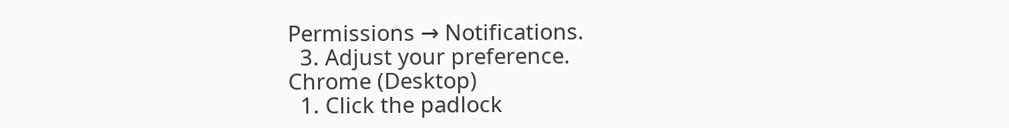Permissions → Notifications.
  3. Adjust your preference.
Chrome (Desktop)
  1. Click the padlock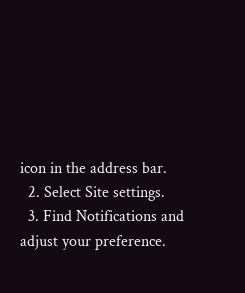icon in the address bar.
  2. Select Site settings.
  3. Find Notifications and adjust your preference.